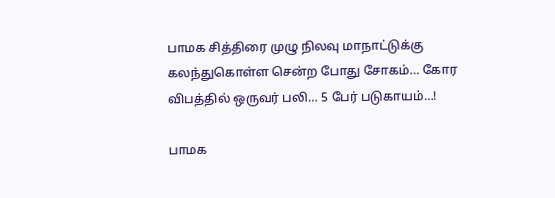பாமக சித்திரை முழு நிலவு மாநாட்டுக்கு கலந்துகொள்ள சென்ற போது சோகம்… கோர விபத்தில் ஒருவர் பலி… 5 பேர் படுகாயம்…!

பாமக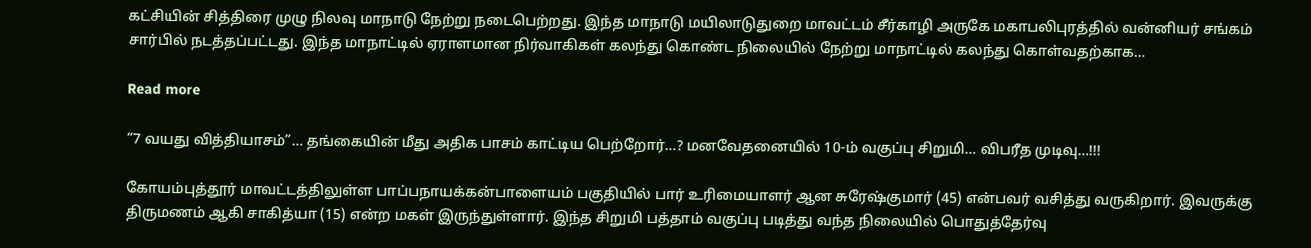கட்சியின் சித்திரை முழு நிலவு மாநாடு நேற்று நடைபெற்றது. இந்த மாநாடு மயிலாடுதுறை மாவட்டம் சீர்காழி அருகே மகாபலிபுரத்தில் வன்னியர் சங்கம் சார்பில் நடத்தப்பட்டது. இந்த மாநாட்டில் ஏராளமான நிர்வாகிகள் கலந்து கொண்ட நிலையில் நேற்று மாநாட்டில் கலந்து கொள்வதற்காக…

Read more

“7 வயது வித்தியாசம்”… தங்கையின் மீது அதிக பாசம் காட்டிய பெற்றோர்…? மனவேதனையில் 10-ம் வகுப்பு சிறுமி… விபரீத முடிவு…!!!

கோயம்புத்தூர் மாவட்டத்திலுள்ள பாப்பநாயக்கன்பாளையம் பகுதியில் பார் உரிமையாளர் ஆன சுரேஷ்குமார் (45) என்பவர் வசித்து வருகிறார். இவருக்கு திருமணம் ஆகி சாகித்யா (15) என்ற மகள் இருந்துள்ளார். இந்த சிறுமி பத்தாம் வகுப்பு படித்து வந்த நிலையில் பொதுத்தேர்வு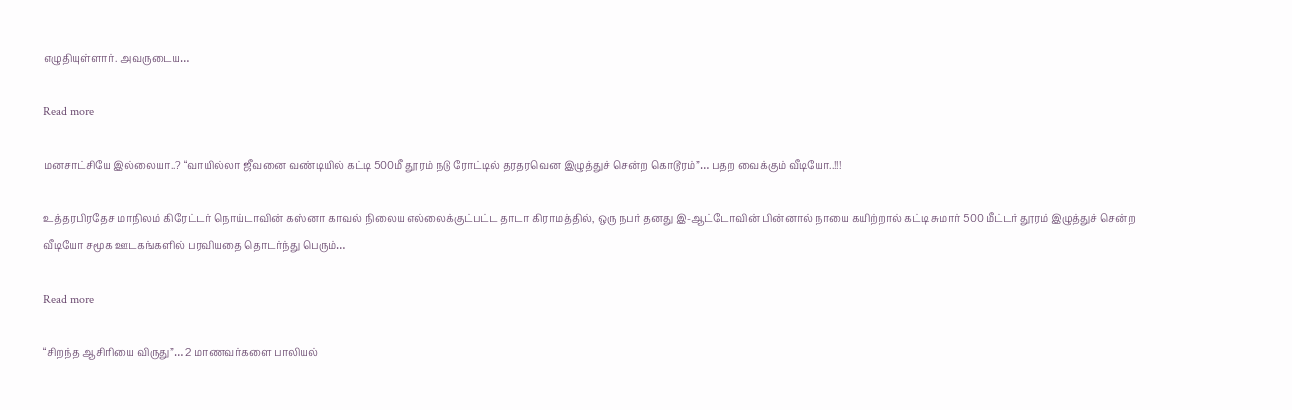எழுதியுள்ளார். அவருடைய…

Read more

மனசாட்சியே இல்லையா..? “வாயில்லா ஜீவனை வண்டியில் கட்டி 500மீ தூரம் நடு ரோட்டில் தரதரவென இழுத்துச் சென்ற கொடூரம்”… பதற வைக்கும் வீடியோ..!!!

உத்தரபிரதேச மாநிலம் கிரேட்டர் நொய்டாவின் கஸ்னா காவல் நிலைய எல்லைக்குட்பட்ட தாடா கிராமத்தில், ஒரு நபர் தனது இ-ஆட்டோவின் பின்னால் நாயை கயிற்றால் கட்டி சுமார் 500 மீட்டர் தூரம் இழுத்துச் சென்ற வீடியோ சமூக ஊடகங்களில் பரவியதை தொடர்ந்து பெரும்…

Read more

“சிறந்த ஆசிரியை விருது”… 2 மாணவர்களை பாலியல்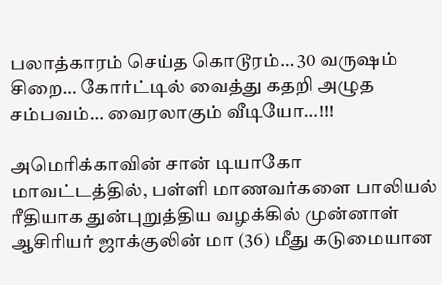பலாத்காரம் செய்த கொடூரம்… 30 வருஷம் சிறை… கோர்ட்டில் வைத்து கதறி அழுத சம்பவம்… வைரலாகும் வீடியோ…!!!

அமெரிக்காவின் சான் டியாகோ மாவட்டத்தில், பள்ளி மாணவர்களை பாலியல் ரீதியாக துன்புறுத்திய வழக்கில் முன்னாள் ஆசிரியர் ஜாக்குலின் மா (36) மீது கடுமையான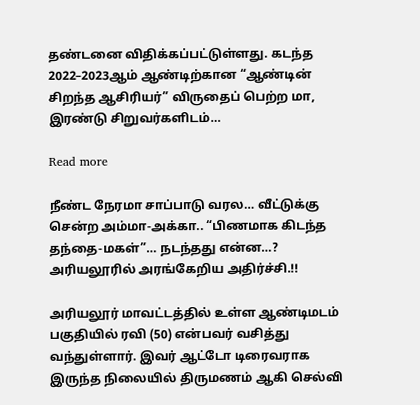தண்டனை விதிக்கப்பட்டுள்ளது. கடந்த 2022–2023ஆம் ஆண்டிற்கான “ஆண்டின் சிறந்த ஆசிரியர்” விருதைப் பெற்ற மா, இரண்டு சிறுவர்களிடம்…

Read more

நீண்ட நேரமா சாப்பாடு வரல… வீட்டுக்கு சென்ற அம்மா-அக்கா.. “பிணமாக கிடந்த தந்தை-மகள்”… நடந்தது என்ன…? அரியலூரில் அரங்கேறிய அதிர்ச்சி.!!

அரியலூர் மாவட்டத்தில் உள்ள ஆண்டிமடம் பகுதியில் ரவி (50) என்பவர் வசித்து வந்துள்ளார். இவர் ஆட்டோ டிரைவராக இருந்த நிலையில் திருமணம் ஆகி செல்வி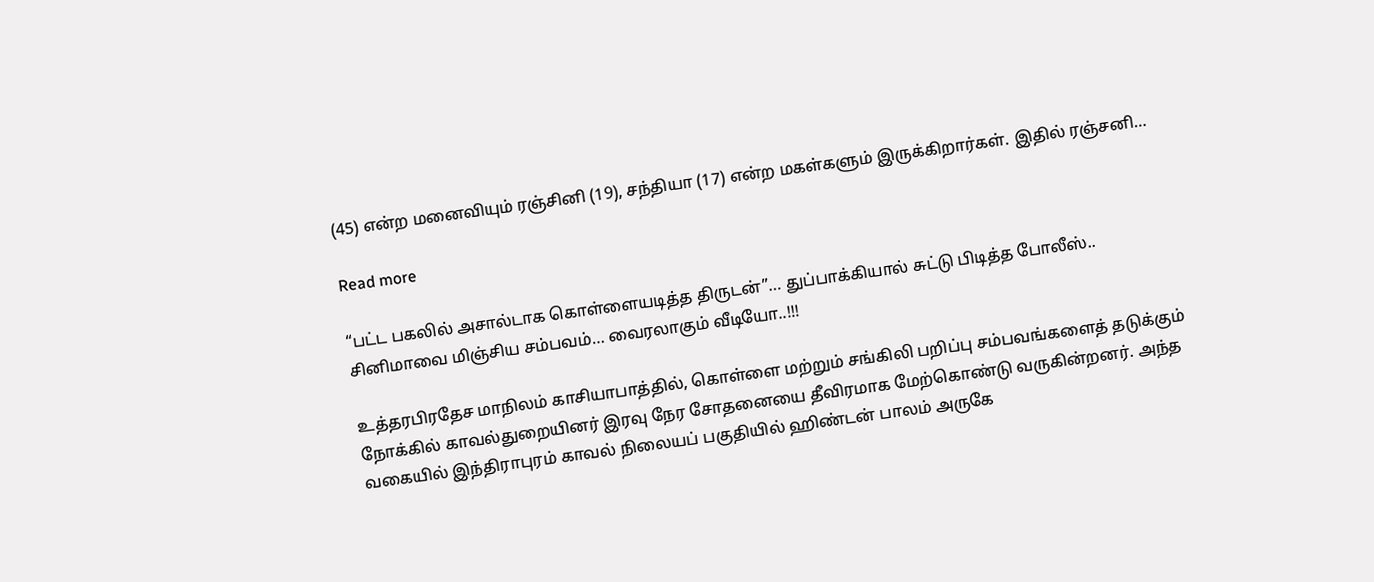(45) என்ற மனைவியும் ரஞ்சினி (19), சந்தியா (17) என்ற மகள்களும் இருக்கிறார்கள். இதில் ரஞ்சனி…

Read more

“பட்ட பகலில் அசால்டாக கொள்ளையடித்த திருடன்”… துப்பாக்கியால் சுட்டு பிடித்த போலீஸ்.. சினிமாவை மிஞ்சிய சம்பவம்… வைரலாகும் வீடியோ..!!!

உத்தரபிரதேச மாநிலம் காசியாபாத்தில், கொள்ளை மற்றும் சங்கிலி பறிப்பு சம்பவங்களைத் தடுக்கும் நோக்கில் காவல்துறையினர் இரவு நேர சோதனையை தீவிரமாக மேற்கொண்டு வருகின்றனர். அந்த வகையில் இந்திராபுரம் காவல் நிலையப் பகுதியில் ஹிண்டன் பாலம் அருகே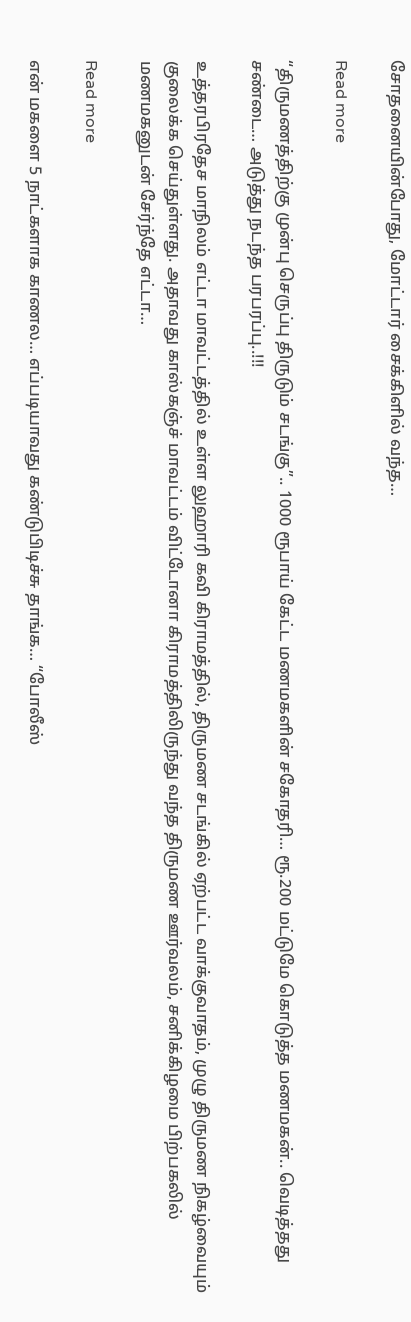சோதனையின்போது, மோட்டார் சைக்கிளில் வந்த…

Read more

“திருமணத்திற்கு முன்பு செருப்பு திருடும் சடங்கு”.. 1000 ரூபாய் கேட்ட மணமகளின் சகோதரி… ரூ.200 மட்டுமே கொடுத்த மணமகன்.. வெடித்தது சண்டை… அடுத்து நடந்த பரபரப்பு..!!!

உத்தரபிரதேச மாநிலம் எட்டா மாவட்டத்தில் உள்ள லுஹாரி கவி கிராமத்தில், திருமண சடங்கில் ஏற்பட்ட வாக்குவாதம், முழு திருமண நிகழ்வையும் குலைக்க செய்துள்ளது. அதாவது காஸ்கஞ்ச் மாவட்டம் விட்டோனா கிராமத்திலிருந்து வந்த திருமண ஊர்வலம், சனிக்கிழமை பிற்பகலில் மணமகனுடன் சேர்ந்தே எட்டா…

Read more

என் மகளை 5 நாட்களாக காணல… எப்படியாவது கண்டுபிடிச்சு தாங்க… “போலீஸ்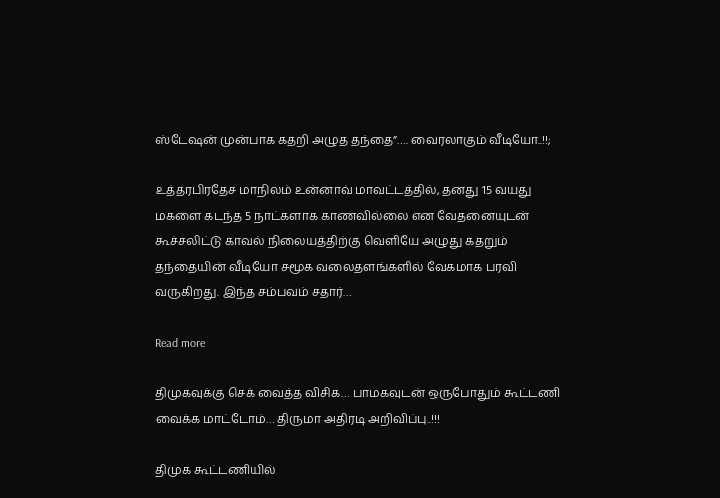ஸ்டேஷன் முன்பாக கதறி அழுத தந்தை”…. வைரலாகும் வீடியோ..!!;

உத்தரபிரதேச மாநிலம் உன்னாவ் மாவட்டத்தில், தனது 15 வயது மகளை கடந்த 5 நாட்களாக காணவில்லை என வேதனையுடன் கூச்சலிட்டு காவல் நிலையத்திற்கு வெளியே அழுது கதறும் தந்தையின் வீடியோ சமூக வலைதளங்களில் வேகமாக பரவி வருகிறது. இந்த சம்பவம் சதார்…

Read more

திமுகவுக்கு செக் வைத்த விசிக… பாமகவுடன் ஒருபோதும் கூட்டணி வைக்க மாட்டோம்… திருமா அதிரடி அறிவிப்பு..!!!

திமுக கூட்டணியில்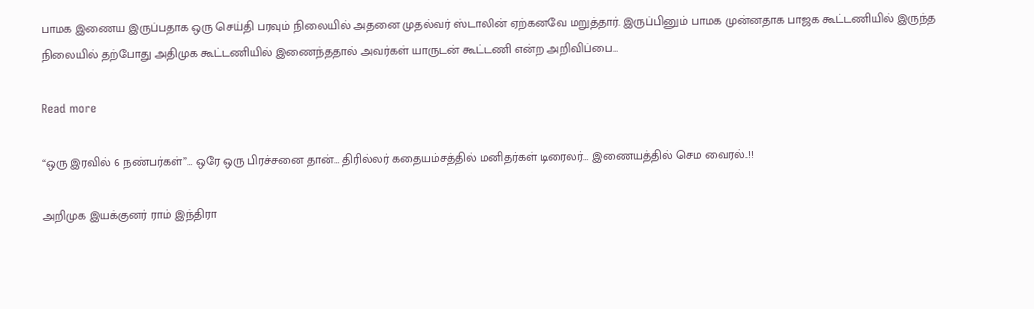பாமக இணைய இருப்பதாக ஒரு செய்தி பரவும் நிலையில் அதனை முதல்வர் ஸ்டாலின் ஏற்கனவே மறுத்தார். இருப்பினும் பாமக முன்னதாக பாஜக கூட்டணியில் இருந்த நிலையில் தற்போது அதிமுக கூட்டணியில் இணைந்ததால் அவர்கள் யாருடன் கூட்டணி என்ற அறிவிப்பை…

Read more

“ஒரு இரவில் 6 நண்பர்கள்”… ஒரே ஒரு பிரச்சனை தான்… திரில்லர் கதையம்சத்தில் மனிதர்கள் டிரைலர்… இணையத்தில் செம வைரல்..!!

அறிமுக இயக்குனர் ராம் இந்திரா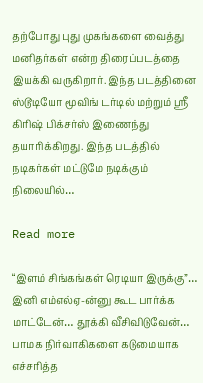தற்போது புது முகங்களை வைத்து மனிதர்கள் என்ற திரைப்படத்தை இயக்கி வருகிறார். இந்த படத்தினை ஸ்டூடியோ மூவிங் டர்டில் மற்றும் ஸ்ரீ கிரிஷ் பிக்சர்ஸ் இணைந்து தயாரிக்கிறது. இந்த படத்தில் நடிகர்கள் மட்டுமே நடிக்கும் நிலையில்…

Read more

“இளம் சிங்கங்கள் ரெடியா இருக்கு”… இனி எம்எல்ஏ-ன்னு கூட பார்க்க மாட்டேன்… தூக்கி வீசிவிடுவேன்… பாமக நிர்வாகிகளை கடுமையாக எச்சரித்த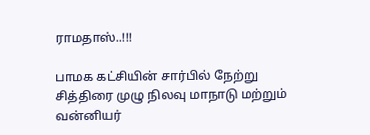ராமதாஸ்..!!!

பாமக கட்சியின் சார்பில் நேற்று சித்திரை முழு நிலவு மாநாடு மற்றும் வன்னியர்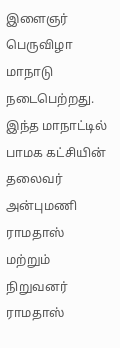இளைஞர் பெருவிழா மாநாடு நடைபெற்றது. இந்த மாநாட்டில் பாமக கட்சியின் தலைவர் அன்புமணி ராமதாஸ் மற்றும் நிறுவனர் ராமதாஸ்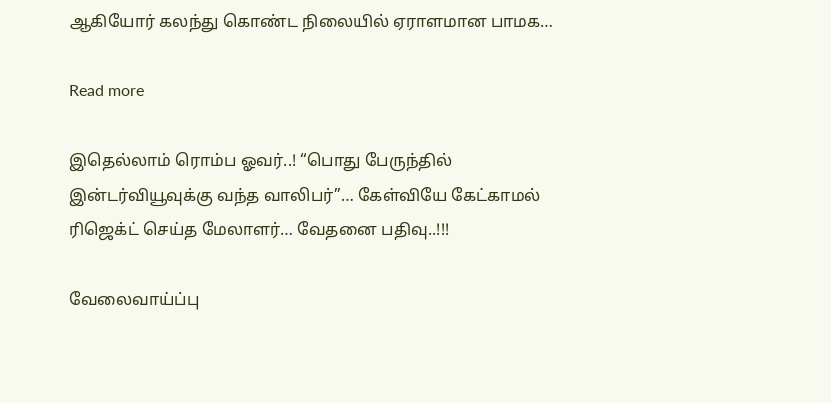ஆகியோர் கலந்து கொண்ட நிலையில் ஏராளமான பாமக…

Read more

இதெல்லாம் ரொம்ப ஓவர்..! “பொது பேருந்தில் இன்டர்வியூவுக்கு வந்த வாலிபர்”… கேள்வியே கேட்காமல் ரிஜெக்ட் செய்த மேலாளர்… வேதனை பதிவு..!!!

வேலைவாய்ப்பு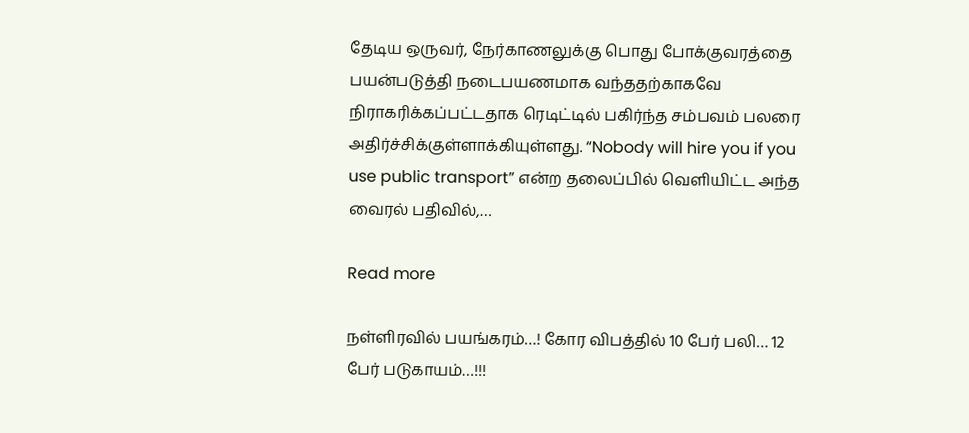தேடிய ஒருவர், நேர்காணலுக்கு பொது போக்குவரத்தை பயன்படுத்தி நடைபயணமாக வந்ததற்காகவே நிராகரிக்கப்பட்டதாக ரெடிட்டில் பகிர்ந்த சம்பவம் பலரை அதிர்ச்சிக்குள்ளாக்கியுள்ளது. “Nobody will hire you if you use public transport” என்ற தலைப்பில் வெளியிட்ட அந்த வைரல் பதிவில்,…

Read more

நள்ளிரவில் பயங்கரம்…! கோர விபத்தில் 10 பேர் பலி… 12 பேர் படுகாயம்…!!!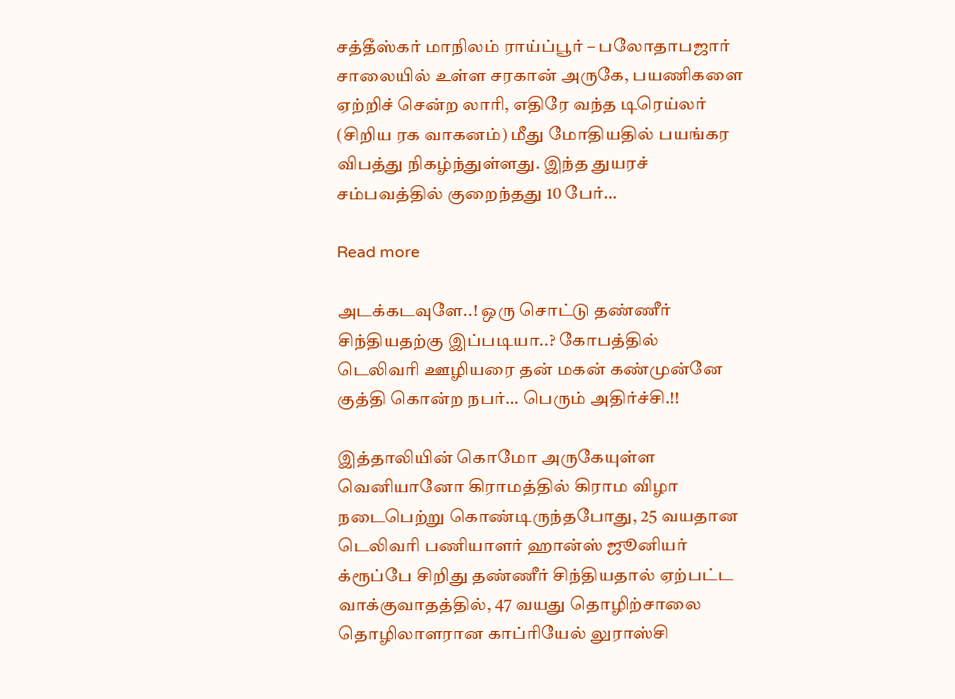சத்தீஸ்கர் மாநிலம் ராய்ப்பூர் – பலோதாபஜார் சாலையில் உள்ள சரகான் அருகே, பயணிகளை ஏற்றிச் சென்ற லாரி, எதிரே வந்த டிரெய்லர் (சிறிய ரக வாகனம்) மீது மோதியதில் பயங்கர விபத்து நிகழ்ந்துள்ளது. இந்த துயரச் சம்பவத்தில் குறைந்தது 10 பேர்…

Read more

அடக்கடவுளே..! ஒரு சொட்டு தண்ணீர் சிந்தியதற்கு இப்படியா..? கோபத்தில் டெலிவரி ஊழியரை தன் மகன் கண்முன்னே குத்தி கொன்ற நபர்… பெரும் அதிர்ச்சி.!!

இத்தாலியின் கொமோ அருகேயுள்ள வெனியானோ கிராமத்தில் கிராம விழா நடைபெற்று கொண்டிருந்தபோது, 25 வயதான டெலிவரி பணியாளர் ஹான்ஸ் ஜூனியர் க்ரூப்பே சிறிது தண்ணீர் சிந்தியதால் ஏற்பட்ட வாக்குவாதத்தில், 47 வயது தொழிற்சாலை தொழிலாளரான காப்ரியேல் லுராஸ்சி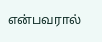என்பவரால்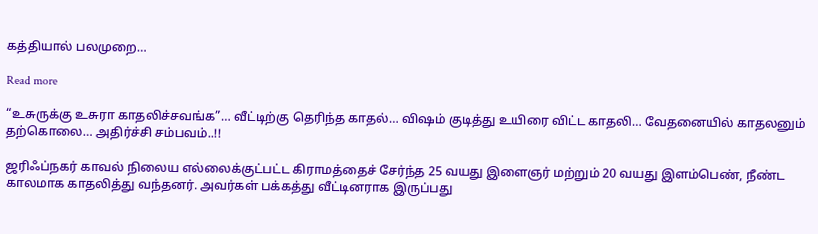கத்தியால் பலமுறை…

Read more

“உசுருக்கு உசுரா காதலிச்சவங்க”… வீட்டிற்கு தெரிந்த காதல்… விஷம் குடித்து உயிரை விட்ட காதலி… வேதனையில் காதலனும் தற்கொலை… அதிர்ச்சி சம்பவம்..!!

ஜரிஃப்நகர் காவல் நிலைய எல்லைக்குட்பட்ட கிராமத்தைச் சேர்ந்த 25 வயது இளைஞர் மற்றும் 20 வயது இளம்பெண், நீண்ட காலமாக காதலித்து வந்தனர். அவர்கள் பக்கத்து வீட்டினராக இருப்பது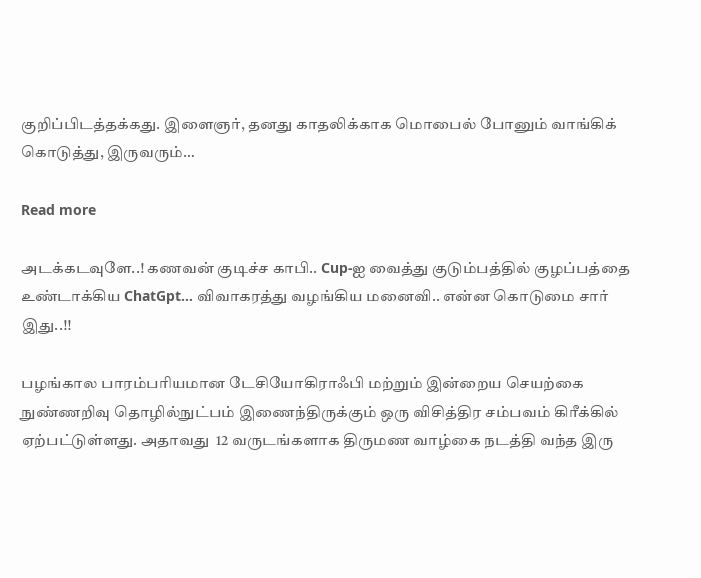குறிப்பிடத்தக்கது. இளைஞர், தனது காதலிக்காக மொபைல் போனும் வாங்கிக் கொடுத்து, இருவரும்…

Read more

அடக்கடவுளே..! கணவன் குடிச்ச காபி.. Cup-ஐ வைத்து குடும்பத்தில் குழப்பத்தை உண்டாக்கிய ChatGpt… விவாகரத்து வழங்கிய மனைவி.. என்ன கொடுமை சார் இது..!!

பழங்கால பாரம்பரியமான டேசியோகிராஃபி மற்றும் இன்றைய செயற்கை நுண்ணறிவு தொழில்நுட்பம் இணைந்திருக்கும் ஒரு விசித்திர சம்பவம் கிரீக்கில் ஏற்பட்டுள்ளது. அதாவது  12 வருடங்களாக திருமண வாழ்கை நடத்தி வந்த இரு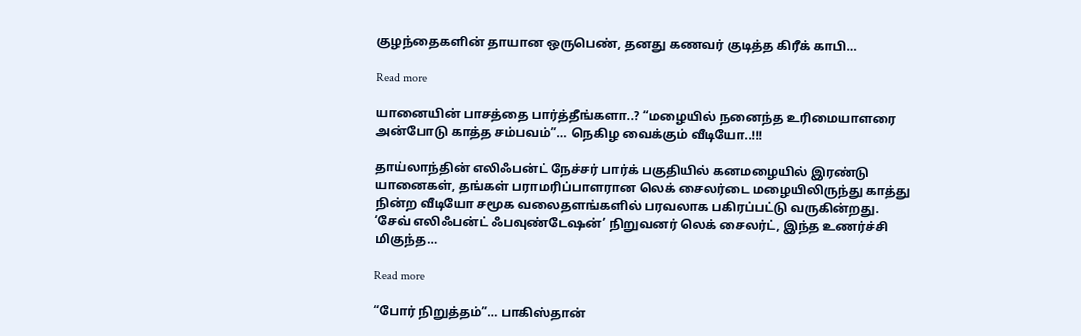குழந்தைகளின் தாயான ஒருபெண், தனது கணவர் குடித்த கிரீக் காபி…

Read more

யானையின் பாசத்தை பார்த்தீங்களா..? “மழையில் நனைந்த உரிமையாளரை அன்போடு காத்த சம்பவம்”… நெகிழ வைக்கும் வீடியோ..!!!

தாய்லாந்தின் எலிஃபன்ட் நேச்சர் பார்க் பகுதியில் கனமழையில் இரண்டு யானைகள், தங்கள் பராமரிப்பாளரான லெக் சைலர்டை மழையிலிருந்து காத்து நின்ற வீடியோ சமூக வலைதளங்களில் பரவலாக பகிரப்பட்டு வருகின்றது. ‘சேவ் எலிஃபன்ட் ஃபவுண்டேஷன்’ நிறுவனர் லெக் சைலர்ட், இந்த உணர்ச்சி மிகுந்த…

Read more

“போர் நிறுத்தம்”… பாகிஸ்தான்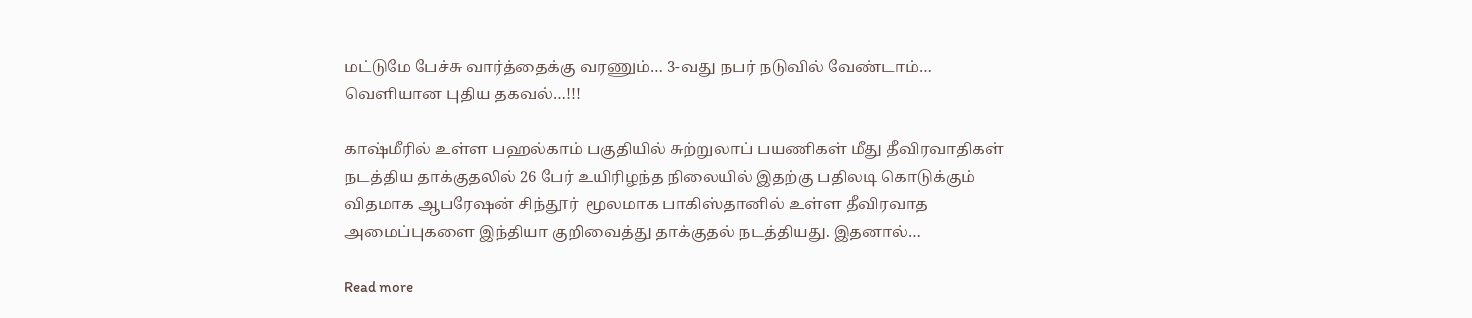மட்டுமே பேச்சு வார்த்தைக்கு வரணும்… 3-வது நபர் நடுவில் வேண்டாம்… வெளியான புதிய தகவல்…!!!

காஷ்மீரில் உள்ள பஹல்காம் பகுதியில் சுற்றுலாப் பயணிகள் மீது தீவிரவாதிகள் நடத்திய தாக்குதலில் 26 பேர் உயிரிழந்த நிலையில் இதற்கு பதிலடி கொடுக்கும் விதமாக ஆபரேஷன் சிந்தூர்  மூலமாக பாகிஸ்தானில் உள்ள தீவிரவாத அமைப்புகளை இந்தியா குறிவைத்து தாக்குதல் நடத்தியது. இதனால்…

Read more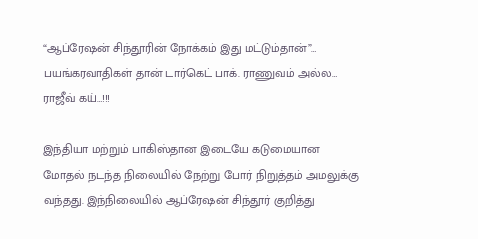“ஆப்ரேஷன் சிந்தூரின் நோக்கம் இது மட்டும்தான்”… பயங்கரவாதிகள் தான் டார்கெட் பாக். ராணுவம் அல்ல… ராஜீவ் கய்…!!!

இந்தியா மற்றும் பாகிஸ்தான இடையே கடுமையான மோதல் நடந்த நிலையில் நேற்று போர் நிறுத்தம் அமலுக்கு வந்தது. இந்நிலையில் ஆப்ரேஷன் சிந்தூர் குறித்து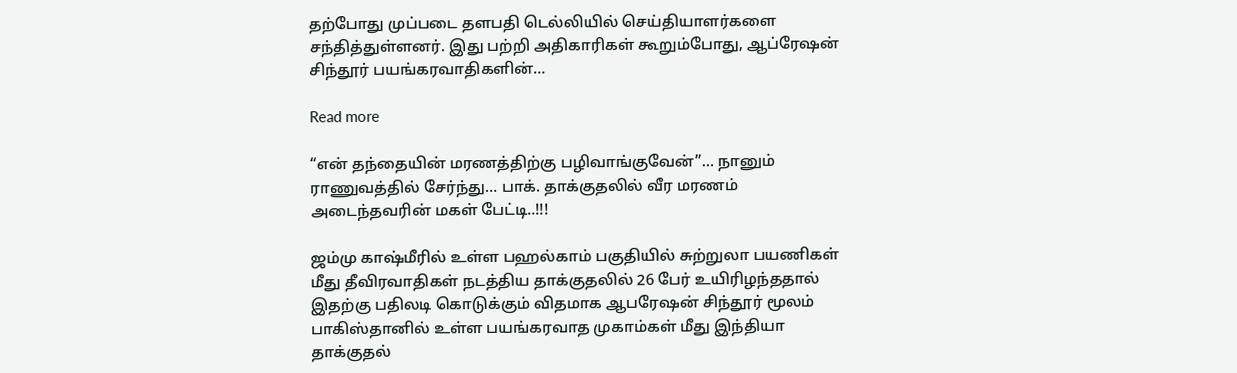தற்போது முப்படை தளபதி டெல்லியில் செய்தியாளர்களை சந்தித்துள்ளனர். இது பற்றி அதிகாரிகள் கூறும்போது, ஆப்ரேஷன் சிந்தூர் பயங்கரவாதிகளின்…

Read more

“என் தந்தையின் மரணத்திற்கு பழிவாங்குவேன்”… நானும் ராணுவத்தில் சேர்ந்து… பாக். தாக்குதலில் வீர மரணம் அடைந்தவரின் மகள் பேட்டி..!!!

ஜம்மு காஷ்மீரில் உள்ள பஹல்காம் பகுதியில் சுற்றுலா பயணிகள் மீது தீவிரவாதிகள் நடத்திய தாக்குதலில் 26 பேர் உயிரிழந்ததால் இதற்கு பதிலடி கொடுக்கும் விதமாக ஆபரேஷன் சிந்தூர் மூலம் பாகிஸ்தானில் உள்ள பயங்கரவாத முகாம்கள் மீது இந்தியா தாக்குதல்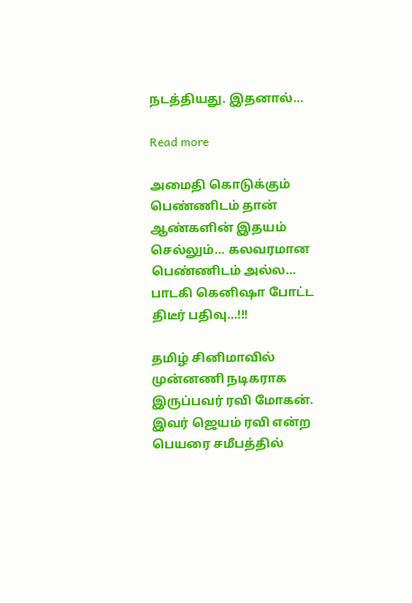நடத்தியது. இதனால்…

Read more

அமைதி கொடுக்கும் பெண்ணிடம் தான் ஆண்களின் இதயம் செல்லும்… கலவரமான பெண்ணிடம் அல்ல… பாடகி கெனிஷா போட்ட திடீர் பதிவு…!!!

தமிழ் சினிமாவில் முன்னணி நடிகராக இருப்பவர் ரவி மோகன். இவர் ஜெயம் ரவி என்ற பெயரை சமீபத்தில்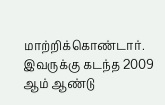மாற்றிக்கொண்டார். இவருக்கு கடந்த 2009 ஆம் ஆண்டு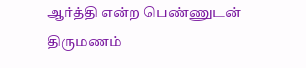ஆர்த்தி என்ற பெண்ணுடன் திருமணம்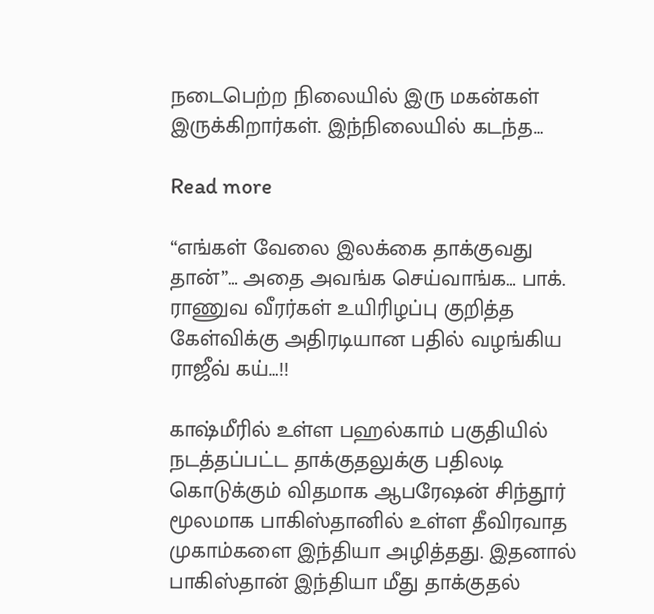நடைபெற்ற நிலையில் இரு மகன்கள் இருக்கிறார்கள். இந்நிலையில் கடந்த…

Read more

“எங்கள் வேலை இலக்கை தாக்குவது தான்”… அதை அவங்க செய்வாங்க… பாக். ராணுவ வீரர்கள் உயிரிழப்பு குறித்த கேள்விக்கு அதிரடியான பதில் வழங்கிய ராஜீவ் கய்…!!

காஷ்மீரில் உள்ள பஹல்காம் பகுதியில் நடத்தப்பட்ட தாக்குதலுக்கு பதிலடி கொடுக்கும் விதமாக ஆபரேஷன் சிந்தூர் மூலமாக பாகிஸ்தானில் உள்ள தீவிரவாத முகாம்களை இந்தியா அழித்தது. இதனால் பாகிஸ்தான் இந்தியா மீது தாக்குதல்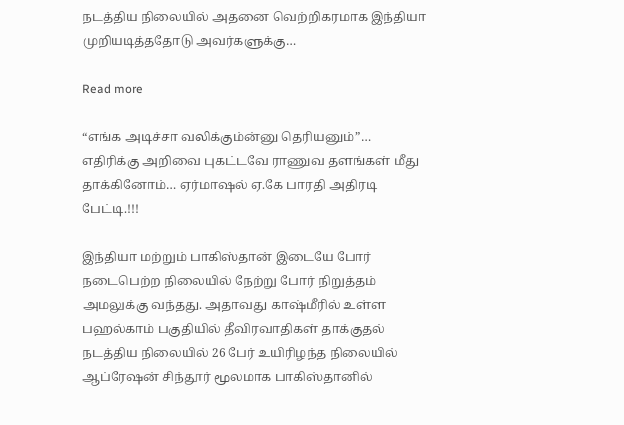நடத்திய நிலையில் அதனை வெற்றிகரமாக இந்தியா முறியடித்ததோடு அவர்களுக்கு…

Read more

“எங்க அடிச்சா வலிக்கும்ன்னு தெரியனும்”… எதிரிக்கு அறிவை புகட்டவே ராணுவ தளங்கள் மீது தாக்கினோம்… ஏர்மாஷல் ஏ.கே பாரதி அதிரடி பேட்டி.!!!

இந்தியா மற்றும் பாகிஸ்தான் இடையே போர் நடைபெற்ற நிலையில் நேற்று போர் நிறுத்தம் அமலுக்கு வந்தது. அதாவது காஷ்மீரில் உள்ள பஹல்காம் பகுதியில் தீவிரவாதிகள் தாக்குதல் நடத்திய நிலையில் 26 பேர் உயிரிழந்த நிலையில் ஆப்ரேஷன் சிந்தூர் மூலமாக பாகிஸ்தானில்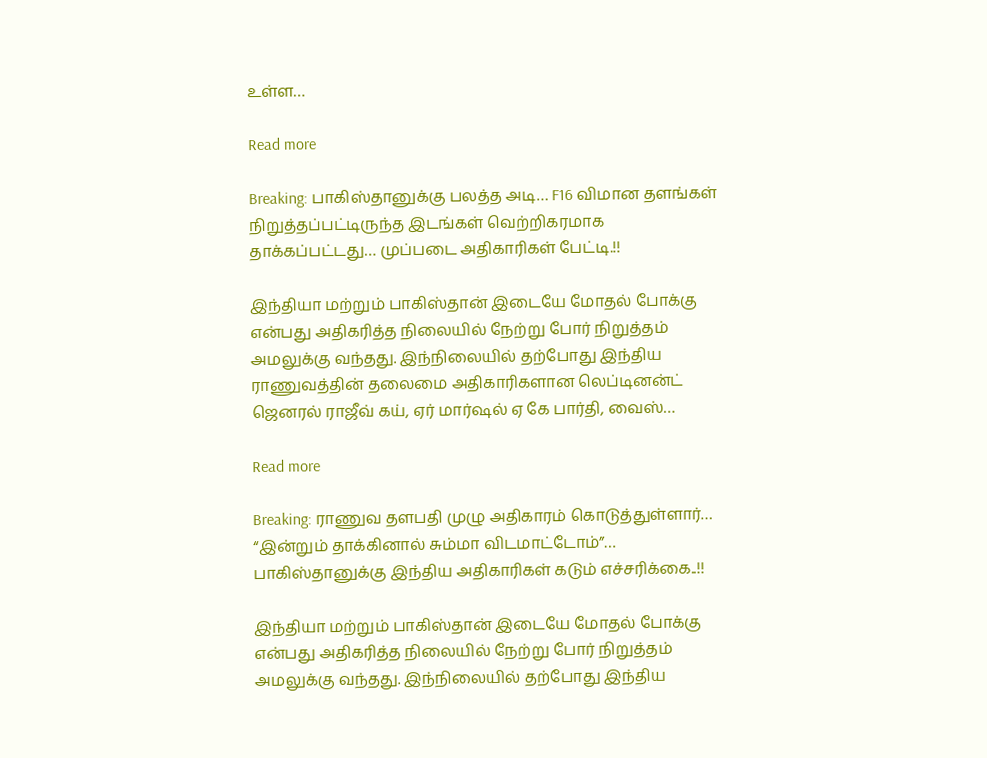உள்ள…

Read more

Breaking: பாகிஸ்தானுக்கு பலத்த அடி… F16 விமான தளங்கள் நிறுத்தப்பட்டிருந்த இடங்கள் வெற்றிகரமாக தாக்கப்பட்டது… முப்படை அதிகாரிகள் பேட்டி.!!

இந்தியா மற்றும் பாகிஸ்தான் இடையே மோதல் போக்கு என்பது அதிகரித்த நிலையில் நேற்று போர் நிறுத்தம் அமலுக்கு வந்தது. இந்நிலையில் தற்போது இந்திய ராணுவத்தின் தலைமை அதிகாரிகளான லெப்டினன்ட் ஜெனரல் ராஜீவ் கய், ஏர் மார்ஷல் ஏ கே பார்தி, வைஸ்…

Read more

Breaking: ராணுவ தளபதி முழு அதிகாரம் கொடுத்துள்ளார்… “இன்றும் தாக்கினால் சும்மா விடமாட்டோம்”… பாகிஸ்தானுக்கு இந்திய அதிகாரிகள் கடும் எச்சரிக்கை..!!

இந்தியா மற்றும் பாகிஸ்தான் இடையே மோதல் போக்கு என்பது அதிகரித்த நிலையில் நேற்று போர் நிறுத்தம் அமலுக்கு வந்தது. இந்நிலையில் தற்போது இந்திய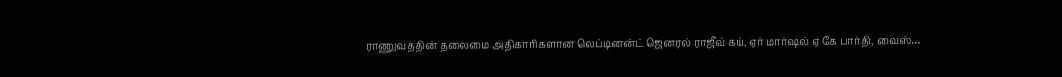ராணுவத்தின் தலைமை அதிகாரிகளான லெப்டினன்ட் ஜெனரல் ராஜீவ் கய், ஏர் மார்ஷல் ஏ கே பார்தி, வைஸ்…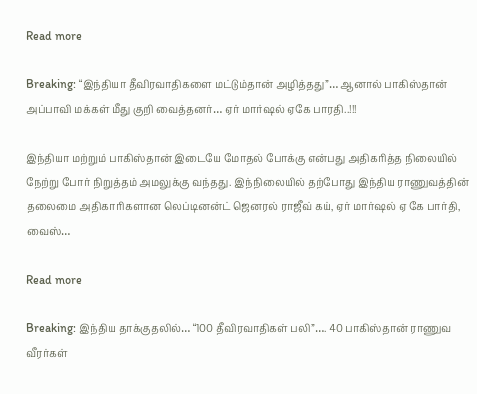Read more

Breaking: “இந்தியா தீவிரவாதிகளை மட்டும்தான் அழித்தது”… ஆனால் பாகிஸ்தான் அப்பாவி மக்கள் மீது குறி வைத்தனர்… ஏர் மார்ஷல் ஏகே பாரதி..!!!

இந்தியா மற்றும் பாகிஸ்தான் இடையே மோதல் போக்கு என்பது அதிகரித்த நிலையில் நேற்று போர் நிறுத்தம் அமலுக்கு வந்தது. இந்நிலையில் தற்போது இந்திய ராணுவத்தின் தலைமை அதிகாரிகளான லெப்டினன்ட் ஜெனரல் ராஜீவ் கய், ஏர் மார்ஷல் ஏ கே பார்தி, வைஸ்…

Read more

Breaking: இந்திய தாக்குதலில்… “100 தீவிரவாதிகள் பலி”…. 40 பாகிஸ்தான் ராணுவ வீரர்கள்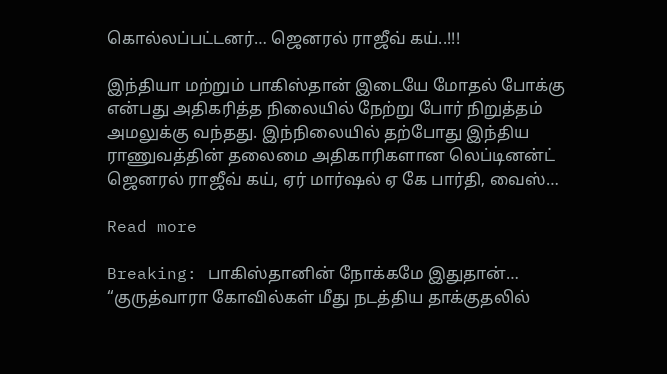கொல்லப்பட்டனர்… ஜெனரல் ராஜீவ் கய்..!!!

இந்தியா மற்றும் பாகிஸ்தான் இடையே மோதல் போக்கு என்பது அதிகரித்த நிலையில் நேற்று போர் நிறுத்தம் அமலுக்கு வந்தது. இந்நிலையில் தற்போது இந்திய ராணுவத்தின் தலைமை அதிகாரிகளான லெப்டினன்ட் ஜெனரல் ராஜீவ் கய், ஏர் மார்ஷல் ஏ கே பார்தி, வைஸ்…

Read more

Breaking: பாகிஸ்தானின் நோக்கமே இதுதான்… “குருத்வாரா கோவில்கள் மீது நடத்திய தாக்குதலில்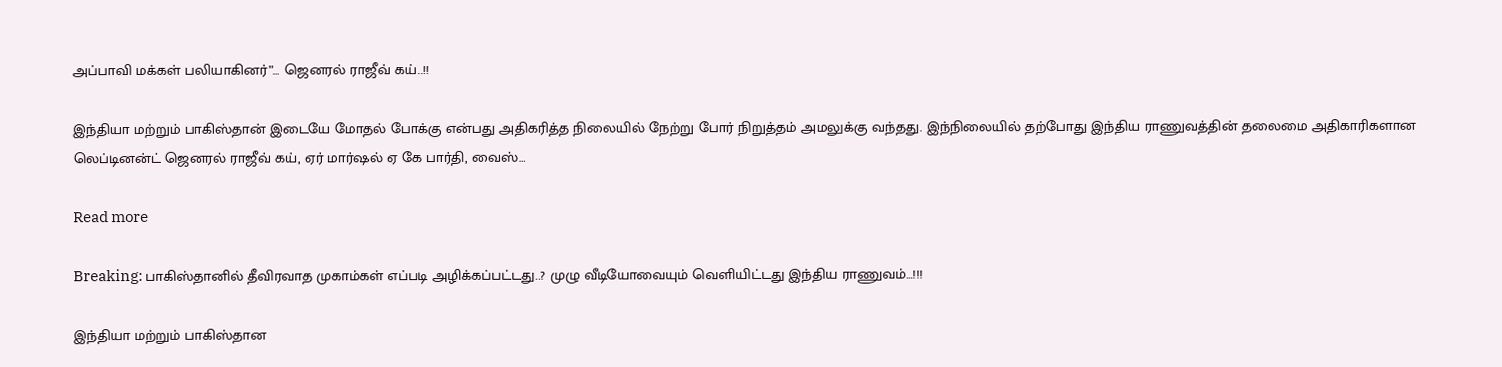அப்பாவி மக்கள் பலியாகினர்”… ஜெனரல் ராஜீவ் கய்..!!

இந்தியா மற்றும் பாகிஸ்தான் இடையே மோதல் போக்கு என்பது அதிகரித்த நிலையில் நேற்று போர் நிறுத்தம் அமலுக்கு வந்தது. இந்நிலையில் தற்போது இந்திய ராணுவத்தின் தலைமை அதிகாரிகளான லெப்டினன்ட் ஜெனரல் ராஜீவ் கய், ஏர் மார்ஷல் ஏ கே பார்தி, வைஸ்…

Read more

Breaking: பாகிஸ்தானில் தீவிரவாத முகாம்கள் எப்படி அழிக்கப்பட்டது..? முழு வீடியோவையும் வெளியிட்டது இந்திய ராணுவம்…!!!

இந்தியா மற்றும் பாகிஸ்தான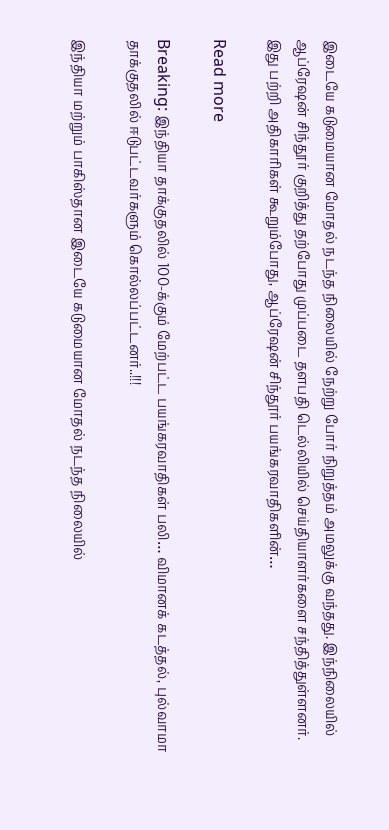இடையே கடுமையான மோதல் நடந்த நிலையில் நேற்று போர் நிறுத்தம் அமலுக்கு வந்தது. இந்நிலையில் ஆப்ரேஷன் சிந்தூர் குறித்து தற்போது முப்படை தளபதி டெல்லியில் செய்தியாளர்களை சந்தித்துள்ளனர். இது பற்றி அதிகாரிகள் கூறும்போது, ஆப்ரேஷன் சிந்தூர் பயங்கரவாதிகளின்…

Read more

Breaking: இந்தியா தாக்குதலில் 100-க்கும் மேற்பட்ட பயங்கரவாதிகள் பலி… விமானக் கடத்தல், புல்வாமா தாக்குதலில் ஈடுபட்டவர்களும் கொல்லப்பட்டனர்..!!!

இந்தியா மற்றும் பாகிஸ்தான இடையே கடுமையான மோதல் நடந்த நிலையில்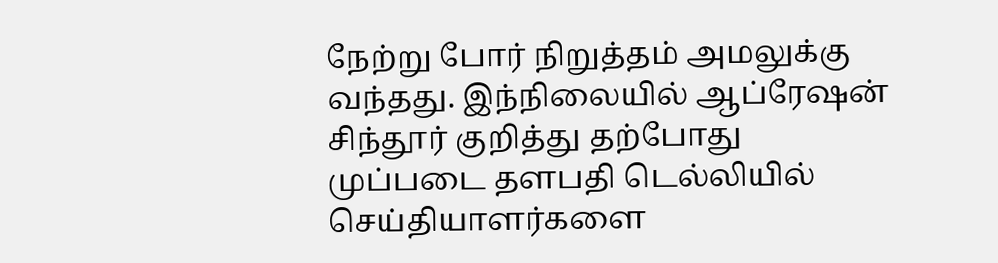நேற்று போர் நிறுத்தம் அமலுக்கு வந்தது. இந்நிலையில் ஆப்ரேஷன் சிந்தூர் குறித்து தற்போது முப்படை தளபதி டெல்லியில் செய்தியாளர்களை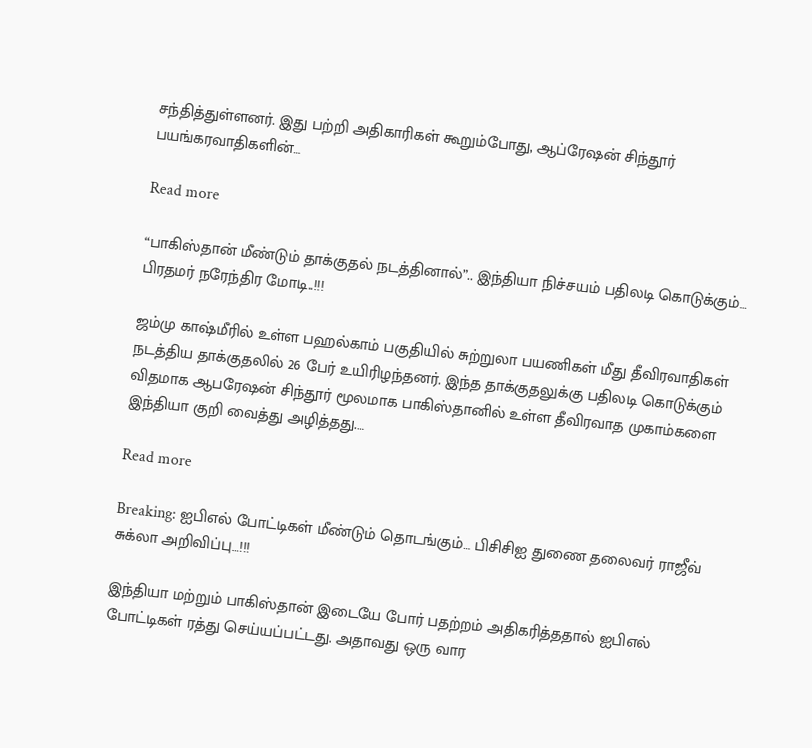சந்தித்துள்ளனர். இது பற்றி அதிகாரிகள் கூறும்போது, ஆப்ரேஷன் சிந்தூர் பயங்கரவாதிகளின்…

Read more

“பாகிஸ்தான் மீண்டும் தாக்குதல் நடத்தினால்”.. இந்தியா நிச்சயம் பதிலடி கொடுக்கும்… பிரதமர் நரேந்திர மோடி..!!!

ஜம்மு காஷ்மீரில் உள்ள பஹல்காம் பகுதியில் சுற்றுலா பயணிகள் மீது தீவிரவாதிகள் நடத்திய தாக்குதலில் 26 பேர் உயிரிழந்தனர். இந்த தாக்குதலுக்கு பதிலடி கொடுக்கும் விதமாக ஆபரேஷன் சிந்தூர் மூலமாக பாகிஸ்தானில் உள்ள தீவிரவாத முகாம்களை இந்தியா குறி வைத்து அழித்தது.…

Read more

Breaking: ஐபிஎல் போட்டிகள் மீண்டும் தொடங்கும்… பிசிசிஐ துணை தலைவர் ராஜீவ் சுக்லா அறிவிப்பு…!!!

இந்தியா மற்றும் பாகிஸ்தான் இடையே போர் பதற்றம் அதிகரித்ததால் ஐபிஎல் போட்டிகள் ரத்து செய்யப்பட்டது. அதாவது ஒரு வார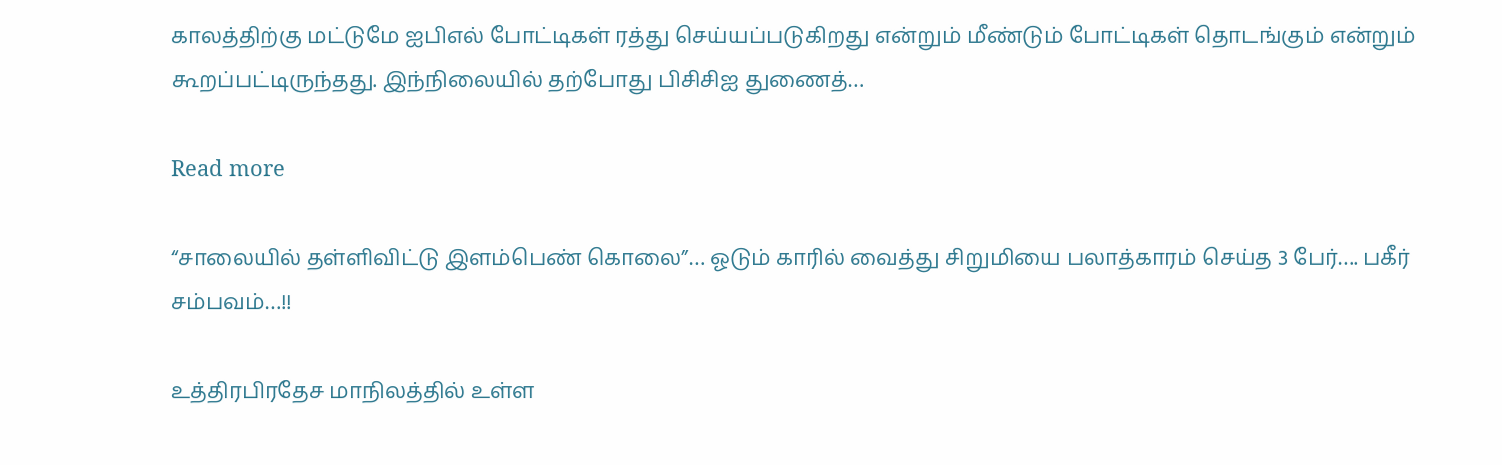காலத்திற்கு மட்டுமே ஐபிஎல் போட்டிகள் ரத்து செய்யப்படுகிறது என்றும் மீண்டும் போட்டிகள் தொடங்கும் என்றும் கூறப்பட்டிருந்தது. இந்நிலையில் தற்போது பிசிசிஐ துணைத்…

Read more

“சாலையில் தள்ளிவிட்டு இளம்பெண் கொலை”… ஓடும் காரில் வைத்து சிறுமியை பலாத்காரம் செய்த 3 பேர்…. பகீர் சம்பவம்…!!

உத்திரபிரதேச மாநிலத்தில் உள்ள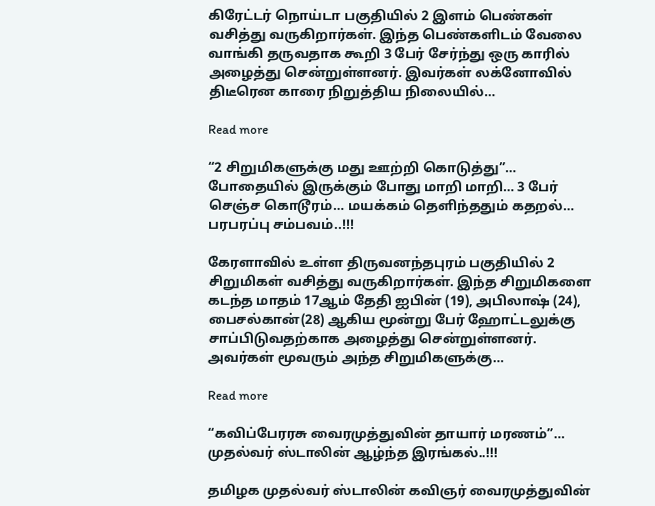கிரேட்டர் நொய்டா பகுதியில் 2 இளம் பெண்கள் வசித்து வருகிறார்கள். இந்த பெண்களிடம் வேலை வாங்கி தருவதாக கூறி 3 பேர் சேர்ந்து ஒரு காரில் அழைத்து சென்றுள்ளனர். இவர்கள் லக்னோவில் திடீரென காரை நிறுத்திய நிலையில்…

Read more

“2 சிறுமிகளுக்கு மது ஊற்றி கொடுத்து”… போதையில் இருக்கும் போது மாறி மாறி… 3 பேர் செஞ்ச கொடூரம்… மயக்கம் தெளிந்ததும் கதறல்… பரபரப்பு சம்பவம்..!!!

கேரளாவில் உள்ள திருவனந்தபுரம் பகுதியில் 2 சிறுமிகள் வசித்து வருகிறார்கள். இந்த சிறுமிகளை கடந்த மாதம் 17ஆம் தேதி ஐபின் (19), அபிலாஷ் (24), பைசல்கான்(28) ஆகிய மூன்று பேர் ஹோட்டலுக்கு சாப்பிடுவதற்காக அழைத்து சென்றுள்ளனர். அவர்கள் மூவரும் அந்த சிறுமிகளுக்கு…

Read more

“கவிப்பேரரசு வைரமுத்துவின் தாயார் மரணம்”… முதல்வர் ஸ்டாலின் ஆழ்ந்த இரங்கல்..!!!

தமிழக முதல்வர் ஸ்டாலின் கவிஞர் வைரமுத்துவின்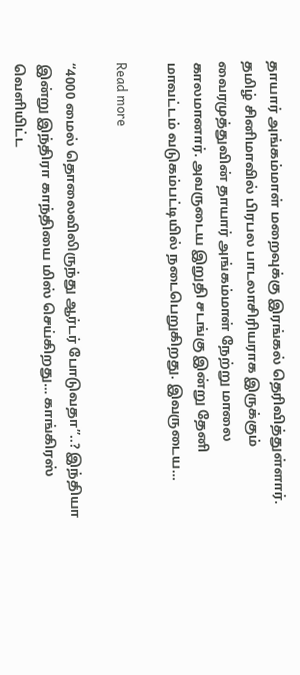தாயார் அங்கம்மாள் மறைவுக்கு இரங்கல் தெரிவித்துள்ளார். தமிழ் சினிமாவில் பிரபல பாடலாசிரியராக இருக்கும் வைரமுத்துவின் தாயார் அங்கம்மாள் நேற்று மாலை காலமானார். அவருடைய இறுதி சடங்கு இன்று தேனி மாவட்டம் வடுகம்பட்டியில் நடைபெறுகிறது. இவருடைய…

Read more

“4000 மைல் தொலைவிலிருந்து ஆர்டர் போடுவதா”..? இந்தியா இன்று இந்திரா காந்தியை மிஸ் செய்கிறது… காங்கிரஸ் வெளியிட்ட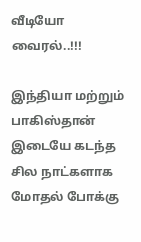வீடியோ வைரல்..!!!

இந்தியா மற்றும் பாகிஸ்தான் இடையே கடந்த சில நாட்களாக மோதல் போக்கு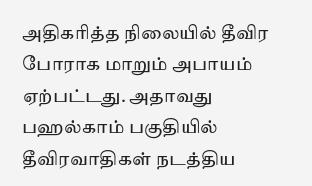அதிகரித்த நிலையில் தீவிர போராக மாறும் அபாயம் ஏற்பட்டது. அதாவது பஹல்காம் பகுதியில் தீவிரவாதிகள் நடத்திய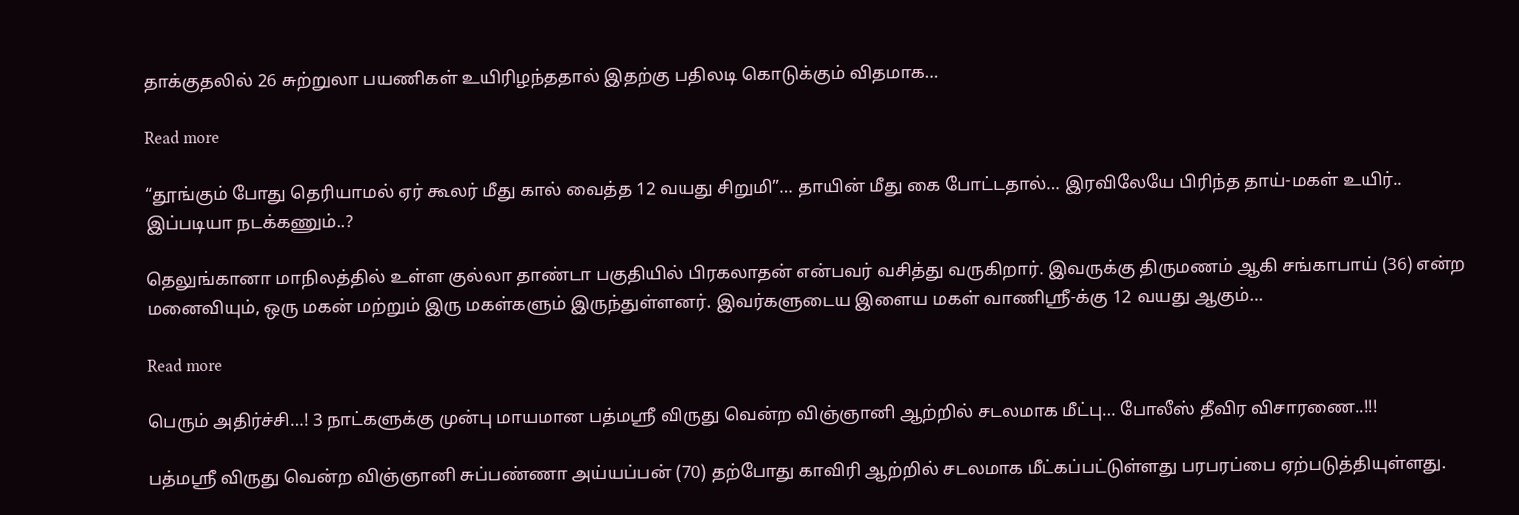தாக்குதலில் 26 சுற்றுலா பயணிகள் உயிரிழந்ததால் இதற்கு பதிலடி கொடுக்கும் விதமாக…

Read more

“தூங்கும் போது தெரியாமல் ஏர் கூலர் மீது கால் வைத்த 12 வயது சிறுமி”… தாயின் மீது கை போட்டதால்… இரவிலேயே பிரிந்த தாய்-மகள் உயிர்.. இப்படியா நடக்கணும்..?

தெலுங்கானா மாநிலத்தில் உள்ள குல்லா தாண்டா பகுதியில் பிரகலாதன் என்பவர் வசித்து வருகிறார். இவருக்கு திருமணம் ஆகி சங்காபாய் (36) என்ற மனைவியும், ஒரு மகன் மற்றும் இரு மகள்களும் இருந்துள்ளனர். இவர்களுடைய இளைய மகள் வாணிஸ்ரீ-க்கு 12 வயது ஆகும்…

Read more

பெரும் அதிர்ச்சி…! 3 நாட்களுக்கு முன்பு மாயமான பத்மஸ்ரீ விருது வென்ற விஞ்ஞானி ஆற்றில் சடலமாக மீட்பு… போலீஸ் தீவிர விசாரணை..!!!

பத்மஸ்ரீ விருது வென்ற விஞ்ஞானி சுப்பண்ணா அய்யப்பன் (70) தற்போது காவிரி ஆற்றில் சடலமாக மீட்கப்பட்டுள்ளது பரபரப்பை ஏற்படுத்தியுள்ளது.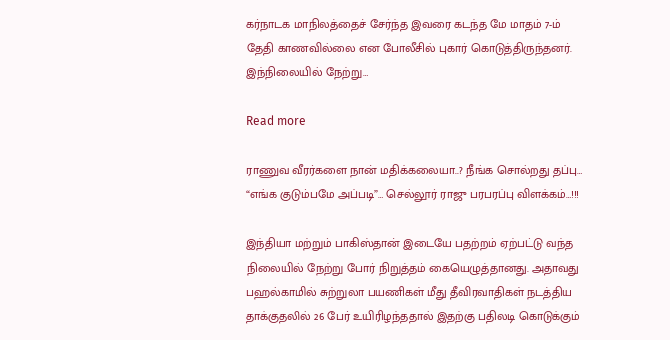கர்நாடக மாநிலத்தைச் சேர்ந்த இவரை கடந்த மே மாதம் 7-ம் தேதி காணவில்லை என போலீசில் புகார் கொடுத்திருந்தனர். இந்நிலையில் நேற்று…

Read more

ராணுவ வீரர்களை நான் மதிக்கலையா..? நீங்க சொல்றது தப்பு… “எங்க குடும்பமே அப்படி”… செல்லூர் ராஜு பரபரப்பு விளக்கம்…!!!

இந்தியா மற்றும் பாகிஸ்தான் இடையே பதற்றம் ஏற்பட்டு வந்த நிலையில் நேற்று போர் நிறுத்தம் கையெழுத்தானது. அதாவது பஹல்காமில் சுற்றுலா பயணிகள் மீது தீவிரவாதிகள் நடத்திய தாக்குதலில் 26 பேர் உயிரிழந்ததால் இதற்கு பதிலடி கொடுக்கும்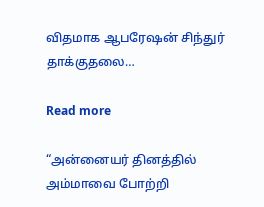விதமாக ஆபரேஷன் சிந்துர் தாக்குதலை…

Read more

“அன்னையர் தினத்தில் அம்மாவை போற்றி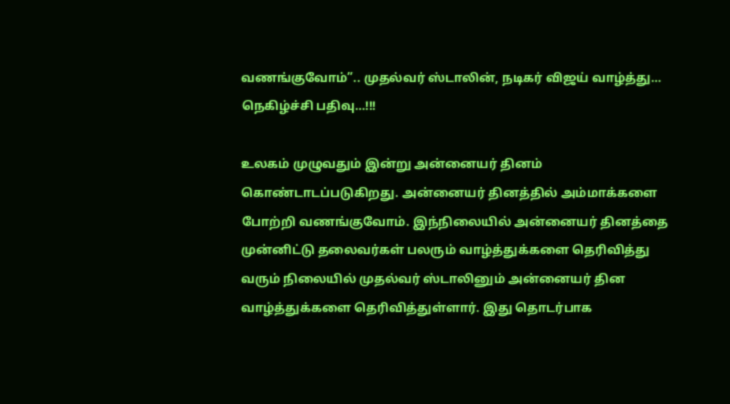வணங்குவோம்”.. முதல்வர் ஸ்டாலின், நடிகர் விஜய் வாழ்த்து… நெகிழ்ச்சி பதிவு…!!!

உலகம் முழுவதும் இன்று அன்னையர் தினம் கொண்டாடப்படுகிறது. அன்னையர் தினத்தில் அம்மாக்களை போற்றி வணங்குவோம். இந்நிலையில் அன்னையர் தினத்தை முன்னிட்டு தலைவர்கள் பலரும் வாழ்த்துக்களை தெரிவித்து வரும் நிலையில் முதல்வர் ஸ்டாலினும் அன்னையர் தின வாழ்த்துக்களை தெரிவித்துள்ளார். இது தொடர்பாக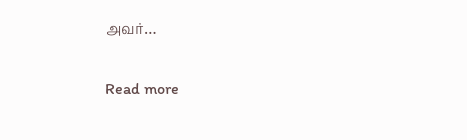அவர்…

Read more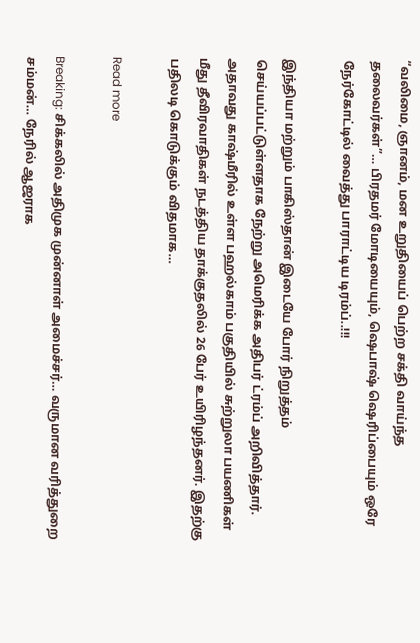“வலிமை, ஞானம், மன உறுதியைப் பெற்ற சக்தி வாய்ந்த தலைவர்கள்”… பிரதமர் மோடியையும், ஷெபாஷ் ஷெரிப்பையும் ஒரே நேர்கோட்டில் வைத்து பாராட்டிய டிரம்ப்..!!!

இந்தியா மற்றும் பாகிஸ்தான் இடையே போர் நிறுத்தம் செய்யப்பட்டுள்ளதாக நேற்று அமெரிக்க அதிபர் ட்ரம்ப் அறிவித்தார்.  அதாவது காஷ்மீரில் உள்ள பஹல்காம் பகுதியில் சுற்றுலா பயணிகள் மீது தீவிரவாதிகள் நடத்திய தாக்குதலில் 26 பேர் உயிரிழந்தனர். இதற்கு பதிலடி கொடுக்கும் விதமாக…

Read more

Breaking: சிக்கலில் அதிமுக முன்னாள் அமைச்சர்… வருமான வரித்துறை சம்மன்… நேரில் ஆஜராக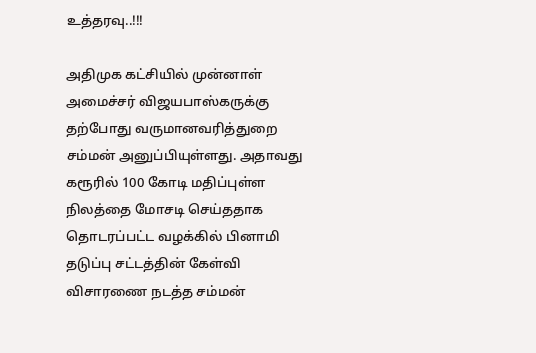உத்தரவு..!!!

அதிமுக கட்சியில் முன்னாள் அமைச்சர் விஜயபாஸ்கருக்கு தற்போது வருமானவரித்துறை சம்மன் அனுப்பியுள்ளது. அதாவது கரூரில் 100 கோடி மதிப்புள்ள நிலத்தை மோசடி செய்ததாக தொடரப்பட்ட வழக்கில் பினாமி தடுப்பு சட்டத்தின் கேள்வி விசாரணை நடத்த சம்மன்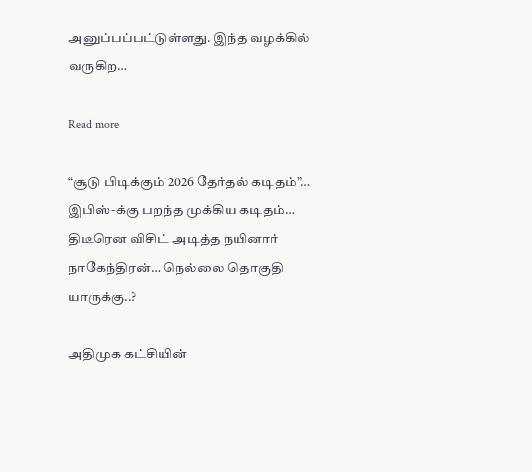அனுப்பப்பட்டுள்ளது. இந்த வழக்கில் வருகிற…

Read more

“சூடு பிடிக்கும் 2026 தேர்தல் கடிதம்”… இபிஸ்-க்கு பறந்த முக்கிய கடிதம்… திடீரென விசிட் அடித்த நயினார் நாகேந்திரன்… நெல்லை தொகுதி யாருக்கு..?

அதிமுக கட்சியின்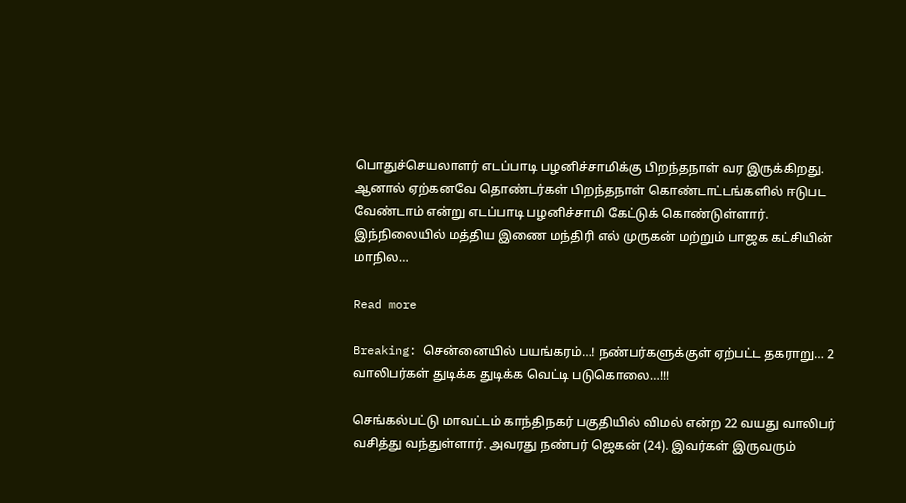பொதுச்செயலாளர் எடப்பாடி பழனிச்சாமிக்கு பிறந்தநாள் வர இருக்கிறது. ஆனால் ஏற்கனவே தொண்டர்கள் பிறந்தநாள் கொண்டாட்டங்களில் ஈடுபட வேண்டாம் என்று எடப்பாடி பழனிச்சாமி கேட்டுக் கொண்டுள்ளார். இந்நிலையில் மத்திய இணை மந்திரி எல் முருகன் மற்றும் பாஜக கட்சியின் மாநில…

Read more

Breaking: சென்னையில் பயங்கரம்…! நண்பர்களுக்குள் ஏற்பட்ட தகராறு… 2 வாலிபர்கள் துடிக்க துடிக்க வெட்டி படுகொலை…!!!

செங்கல்பட்டு மாவட்டம் காந்திநகர் பகுதியில் விமல் என்ற 22 வயது வாலிபர் வசித்து வந்துள்ளார். அவரது நண்பர் ஜெகன் (24). இவர்கள் இருவரும்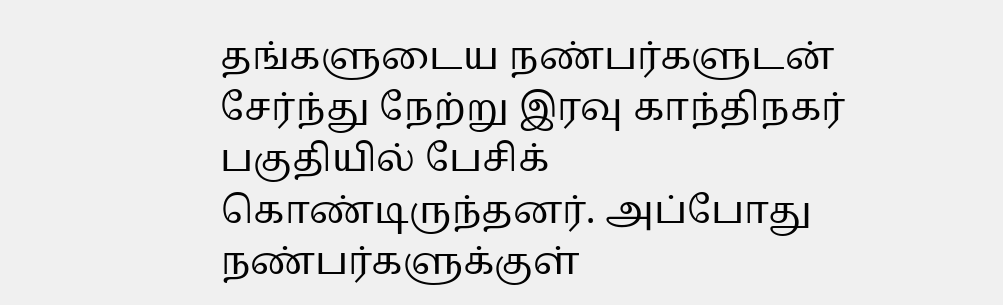தங்களுடைய நண்பர்களுடன் சேர்ந்து நேற்று இரவு காந்திநகர் பகுதியில் பேசிக் கொண்டிருந்தனர். அப்போது நண்பர்களுக்குள்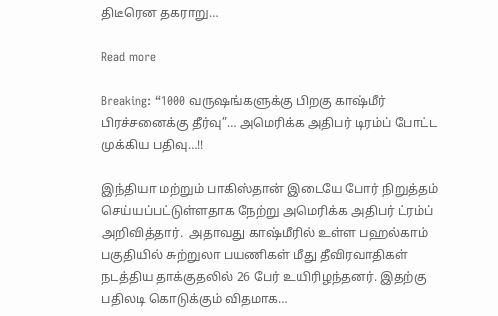திடீரென தகராறு…

Read more

Breaking: “1000 வருஷங்களுக்கு பிறகு காஷ்மீர் பிரச்சனைக்கு தீர்வு”… அமெரிக்க அதிபர் டிரம்ப் போட்ட முக்கிய பதிவு…!!

இந்தியா மற்றும் பாகிஸ்தான் இடையே போர் நிறுத்தம் செய்யப்பட்டுள்ளதாக நேற்று அமெரிக்க அதிபர் ட்ரம்ப் அறிவித்தார்.  அதாவது காஷ்மீரில் உள்ள பஹல்காம் பகுதியில் சுற்றுலா பயணிகள் மீது தீவிரவாதிகள் நடத்திய தாக்குதலில் 26 பேர் உயிரிழந்தனர். இதற்கு பதிலடி கொடுக்கும் விதமாக…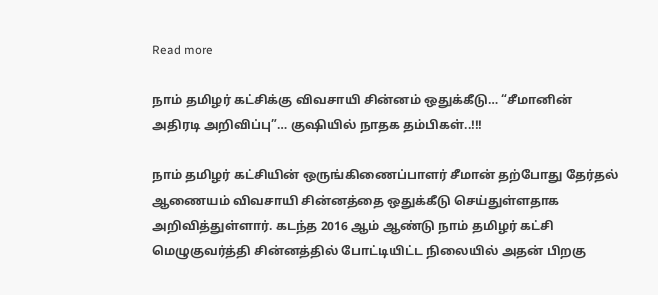Read more

நாம் தமிழர் கட்சிக்கு விவசாயி சின்னம் ஒதுக்கீடு… “சீமானின் அதிரடி அறிவிப்பு”… குஷியில் நாதக தம்பிகள்..!!!

நாம் தமிழர் கட்சியின் ஒருங்கிணைப்பாளர் சீமான் தற்போது தேர்தல் ஆணையம் விவசாயி சின்னத்தை ஒதுக்கீடு செய்துள்ளதாக அறிவித்துள்ளார். கடந்த 2016 ஆம் ஆண்டு நாம் தமிழர் கட்சி மெழுகுவர்த்தி சின்னத்தில் போட்டியிட்ட நிலையில் அதன் பிறகு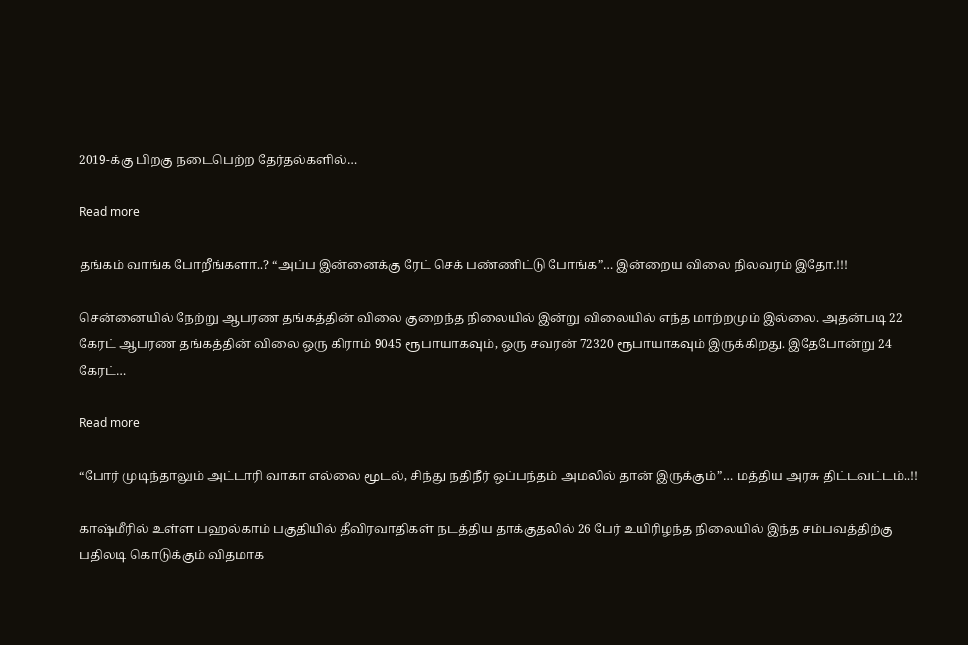2019-க்கு பிறகு நடைபெற்ற தேர்தல்களில்…

Read more

தங்கம் வாங்க போறீங்களா..? “அப்ப இன்னைக்கு ரேட் செக் பண்ணிட்டு போங்க”… இன்றைய விலை நிலவரம் இதோ.!!!

சென்னையில் நேற்று ஆபரண தங்கத்தின் விலை குறைந்த நிலையில் இன்று விலையில் எந்த மாற்றமும் இல்லை. அதன்படி 22 கேரட் ஆபரண தங்கத்தின் விலை ஒரு கிராம் 9045 ரூபாயாகவும், ஒரு சவரன் 72320 ரூபாயாகவும் இருக்கிறது. இதேபோன்று 24 கேரட்…

Read more

“போர் முடிந்தாலும் அட்டாரி வாகா எல்லை மூடல், சிந்து நதிநீர் ஒப்பந்தம் அமலில் தான் இருக்கும்”… மத்திய அரசு திட்டவட்டம்..!!

காஷ்மீரில் உள்ள பஹல்காம் பகுதியில் தீவிரவாதிகள் நடத்திய தாக்குதலில் 26 பேர் உயிரிழந்த நிலையில் இந்த சம்பவத்திற்கு பதிலடி கொடுக்கும் விதமாக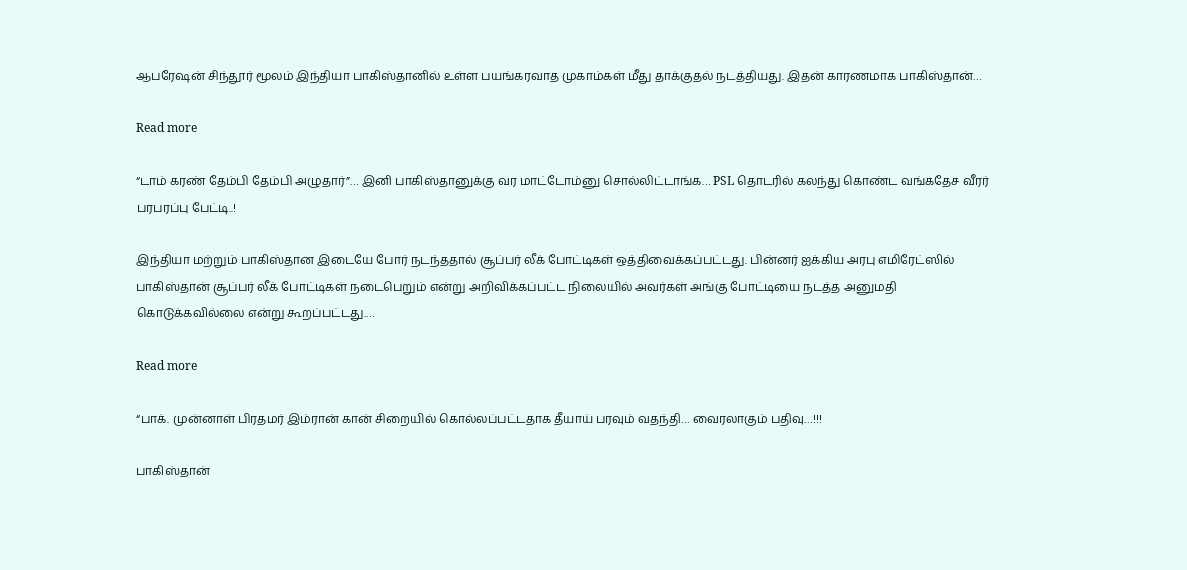ஆபரேஷன் சிந்தூர் மூலம் இந்தியா பாகிஸ்தானில் உள்ள பயங்கரவாத முகாம்கள் மீது தாக்குதல் நடத்தியது. இதன் காரணமாக பாகிஸ்தான்…

Read more

“டாம் கரண் தேம்பி தேம்பி அழுதார்”… இனி பாகிஸ்தானுக்கு வர மாட்டோம்னு சொல்லிட்டாங்க… PSL தொடரில் கலந்து கொண்ட வங்கதேச வீரர் பரபரப்பு பேட்டி..!

இந்தியா மற்றும் பாகிஸ்தான இடையே போர் நடந்ததால் சூப்பர் லீக் போட்டிகள் ஒத்திவைக்கப்பட்டது. பின்னர் ஐக்கிய அரபு எமிரேட்ஸில் பாகிஸ்தான் சூப்பர் லீக் போட்டிகள் நடைபெறும் என்று அறிவிக்கப்பட்ட நிலையில் அவர்கள் அங்கு போட்டியை நடத்த அனுமதி கொடுக்கவில்லை என்று கூறப்பட்டது.…

Read more

“பாக். முன்னாள் பிரதமர் இம்ரான் கான் சிறையில் கொல்லப்பட்டதாக தீயாய் பரவும் வதந்தி… வைரலாகும் பதிவு…!!!

பாகிஸ்தான்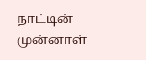நாட்டின் முன்னாள்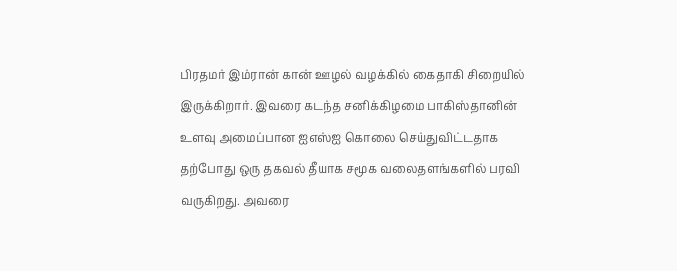பிரதமர் இம்ரான் கான் ஊழல் வழக்கில் கைதாகி சிறையில் இருக்கிறார். இவரை கடந்த சனிக்கிழமை பாகிஸ்தானின் உளவு அமைப்பான ஐஎஸ்ஐ கொலை செய்துவிட்டதாக தற்போது ஒரு தகவல் தீயாக சமூக வலைதளங்களில் பரவி வருகிறது. அவரை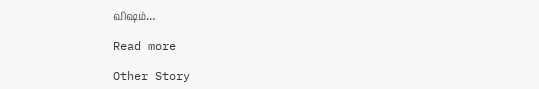விஷம்…

Read more

Other Story